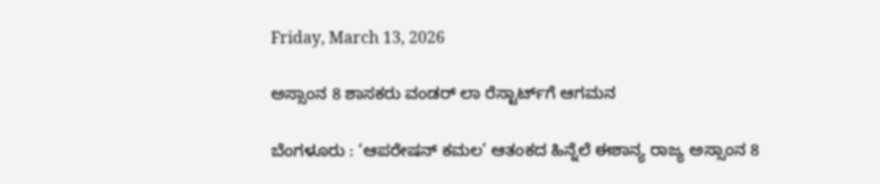Friday, March 13, 2026

ಅಸ್ಸಾಂನ 8 ಶಾಸಕರು ವಂಡರ್‌ ಲಾ ರೆಸ್ಟಾರ್ಟ್‌ಗೆ ಆಗಮನ

ಬೆಂಗಳೂರು : ‘ಆಪರೇಷನ್ ಕಮಲ’ ಆತಂಕದ ಹಿನ್ನೆಲೆ ಈಶಾನ್ಯ ರಾಜ್ಯ ಅಸ್ಸಾಂನ 8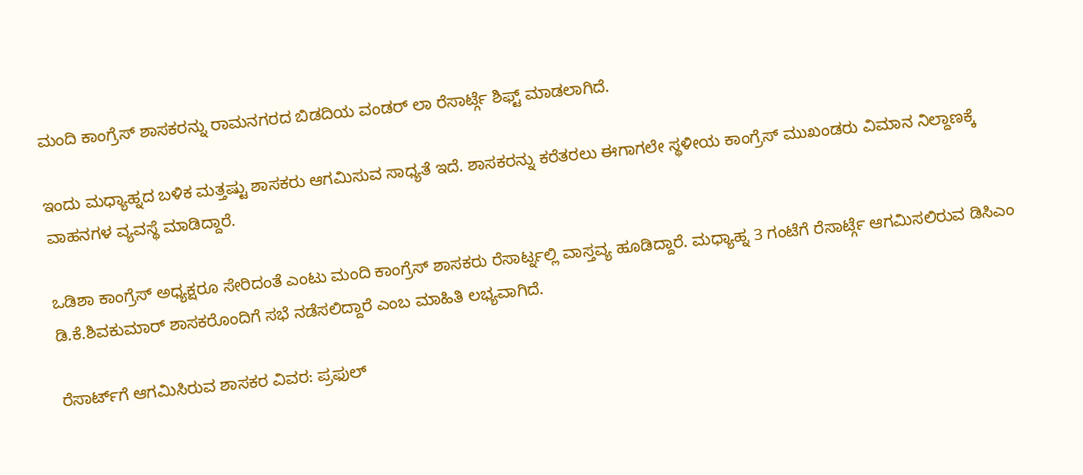ಮಂದಿ ಕಾಂಗ್ರೆಸ್ ಶಾಸಕರನ್ನು ರಾಮನಗರದ ಬಿಡದಿಯ ವಂಡರ್ ಲಾ ರೆಸಾರ್ಟ್ಗೆ ಶಿಫ್ಟ್ ಮಾಡಲಾಗಿದೆ.

ಇಂದು ಮಧ್ಯಾಹ್ನದ ಬಳಿಕ ಮತ್ತಷ್ಟು ಶಾಸಕರು ಆಗಮಿಸುವ ಸಾಧ್ಯತೆ ಇದೆ. ಶಾಸಕರನ್ನು ಕರೆತರಲು ಈಗಾಗಲೇ ಸ್ಥಳೀಯ ಕಾಂಗ್ರೆಸ್ ಮುಖಂಡರು ವಿಮಾನ ನಿಲ್ದಾಣಕ್ಕೆ ವಾಹನಗಳ ವ್ಯವಸ್ಥೆ ಮಾಡಿದ್ದಾರೆ.

ಒಡಿಶಾ ಕಾಂಗ್ರೆಸ್ ಅಧ್ಯಕ್ಷರೂ ಸೇರಿದಂತೆ ಎಂಟು ಮಂದಿ ಕಾಂಗ್ರೆಸ್ ಶಾಸಕರು ರೆಸಾರ್ಟ್ನಲ್ಲಿ ವಾಸ್ತವ್ಯ ಹೂಡಿದ್ದಾರೆ. ಮಧ್ಯಾಹ್ನ 3 ಗಂಟೆಗೆ ರೆಸಾರ್ಟ್ಗೆ ಆಗಮಿಸಲಿರುವ ಡಿಸಿಎಂ ಡಿ.ಕೆ.ಶಿವಕುಮಾರ್ ಶಾಸಕರೊಂದಿಗೆ ಸಭೆ ನಡೆಸಲಿದ್ದಾರೆ ಎಂಬ ಮಾಹಿತಿ ಲಭ್ಯವಾಗಿದೆ.

ರೆಸಾರ್ಟ್‌ಗೆ ಆಗಮಿಸಿರುವ ಶಾಸಕರ ವಿವರ: ಪ್ರಫುಲ್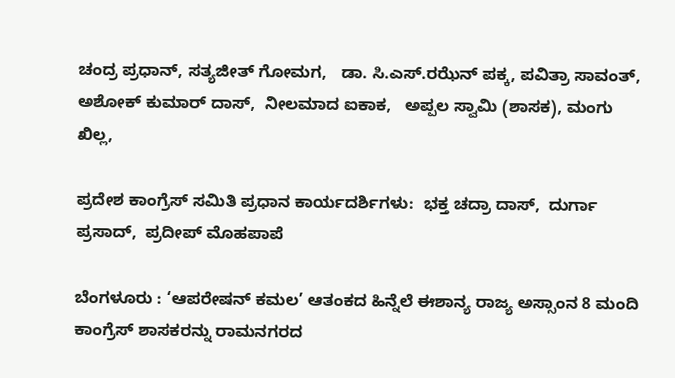ಚಂದ್ರ ಪ್ರಧಾನ್, ಸತ್ಯಜೀತ್ ಗೋಮಗ,   ಡಾ. ಸಿ.ಎಸ್.ರಝೆನ್ ಪಕ್ಕ, ಪವಿತ್ರಾ ಸಾವಂತ್, ಅಶೋಕ್ ಕುಮಾರ್ ದಾಸ್,  ನೀಲಮಾದ ಐಕಾಕ,   ಅಪ್ಪಲ ಸ್ವಾಮಿ (ಶಾಸಕ), ಮಂಗು ಖಿಲ್ಲ,

ಪ್ರದೇಶ ಕಾಂಗ್ರೆಸ್ ಸಮಿತಿ ಪ್ರಧಾನ ಕಾರ್ಯದರ್ಶಿಗಳು:  ಭಕ್ತ ಚದ್ರಾ ದಾಸ್,  ದುರ್ಗಾ ಪ್ರಸಾದ್,  ಪ್ರದೀಪ್ ಮೊಹಪಾಪೆ

ಬೆಂಗಳೂರು : ‘ಆಪರೇಷನ್ ಕಮಲ’ ಆತಂಕದ ಹಿನ್ನೆಲೆ ಈಶಾನ್ಯ ರಾಜ್ಯ ಅಸ್ಸಾಂನ 8 ಮಂದಿ ಕಾಂಗ್ರೆಸ್ ಶಾಸಕರನ್ನು ರಾಮನಗರದ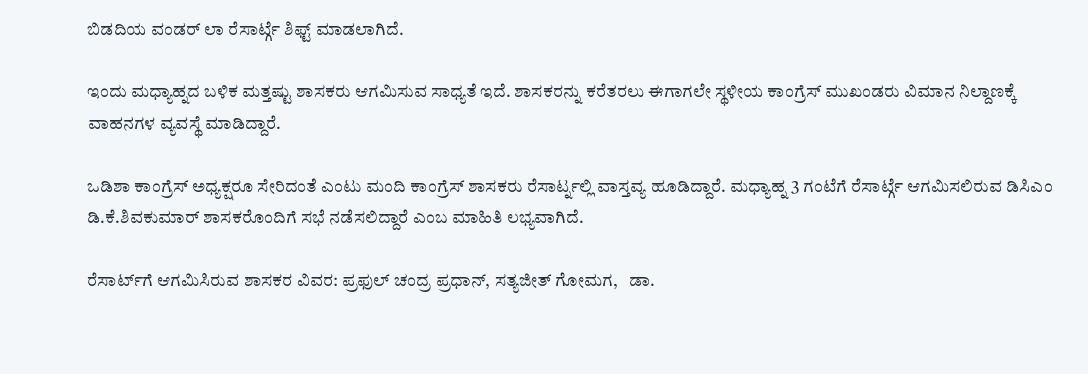ಬಿಡದಿಯ ವಂಡರ್ ಲಾ ರೆಸಾರ್ಟ್ಗೆ ಶಿಫ್ಟ್ ಮಾಡಲಾಗಿದೆ.

ಇಂದು ಮಧ್ಯಾಹ್ನದ ಬಳಿಕ ಮತ್ತಷ್ಟು ಶಾಸಕರು ಆಗಮಿಸುವ ಸಾಧ್ಯತೆ ಇದೆ. ಶಾಸಕರನ್ನು ಕರೆತರಲು ಈಗಾಗಲೇ ಸ್ಥಳೀಯ ಕಾಂಗ್ರೆಸ್ ಮುಖಂಡರು ವಿಮಾನ ನಿಲ್ದಾಣಕ್ಕೆ ವಾಹನಗಳ ವ್ಯವಸ್ಥೆ ಮಾಡಿದ್ದಾರೆ.

ಒಡಿಶಾ ಕಾಂಗ್ರೆಸ್ ಅಧ್ಯಕ್ಷರೂ ಸೇರಿದಂತೆ ಎಂಟು ಮಂದಿ ಕಾಂಗ್ರೆಸ್ ಶಾಸಕರು ರೆಸಾರ್ಟ್ನಲ್ಲಿ ವಾಸ್ತವ್ಯ ಹೂಡಿದ್ದಾರೆ. ಮಧ್ಯಾಹ್ನ 3 ಗಂಟೆಗೆ ರೆಸಾರ್ಟ್ಗೆ ಆಗಮಿಸಲಿರುವ ಡಿಸಿಎಂ ಡಿ.ಕೆ.ಶಿವಕುಮಾರ್ ಶಾಸಕರೊಂದಿಗೆ ಸಭೆ ನಡೆಸಲಿದ್ದಾರೆ ಎಂಬ ಮಾಹಿತಿ ಲಭ್ಯವಾಗಿದೆ.

ರೆಸಾರ್ಟ್‌ಗೆ ಆಗಮಿಸಿರುವ ಶಾಸಕರ ವಿವರ: ಪ್ರಫುಲ್ ಚಂದ್ರ ಪ್ರಧಾನ್, ಸತ್ಯಜೀತ್ ಗೋಮಗ,   ಡಾ.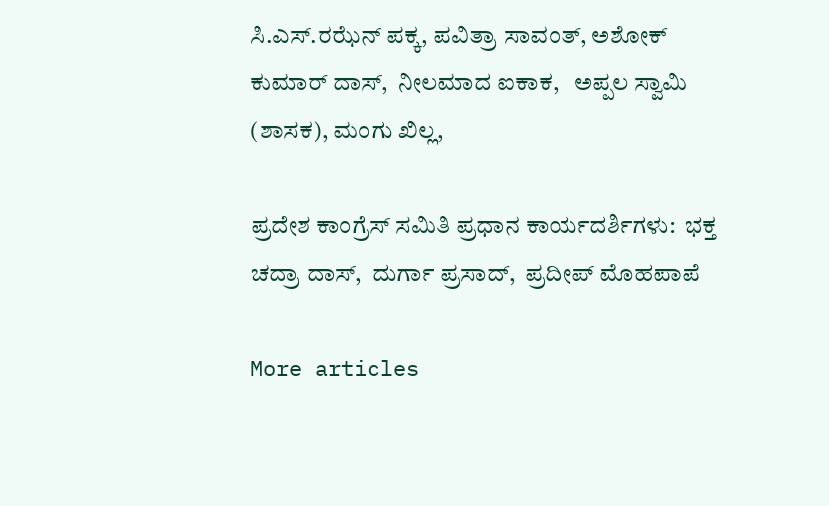ಸಿ.ಎಸ್.ರಝೆನ್ ಪಕ್ಕ, ಪವಿತ್ರಾ ಸಾವಂತ್, ಅಶೋಕ್ ಕುಮಾರ್ ದಾಸ್,  ನೀಲಮಾದ ಐಕಾಕ,   ಅಪ್ಪಲ ಸ್ವಾಮಿ (ಶಾಸಕ), ಮಂಗು ಖಿಲ್ಲ,

ಪ್ರದೇಶ ಕಾಂಗ್ರೆಸ್ ಸಮಿತಿ ಪ್ರಧಾನ ಕಾರ್ಯದರ್ಶಿಗಳು:  ಭಕ್ತ ಚದ್ರಾ ದಾಸ್,  ದುರ್ಗಾ ಪ್ರಸಾದ್,  ಪ್ರದೀಪ್ ಮೊಹಪಾಪೆ

More articles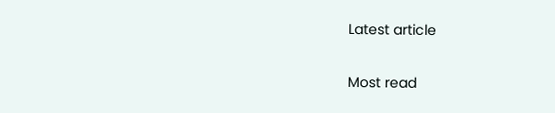Latest article

Most read